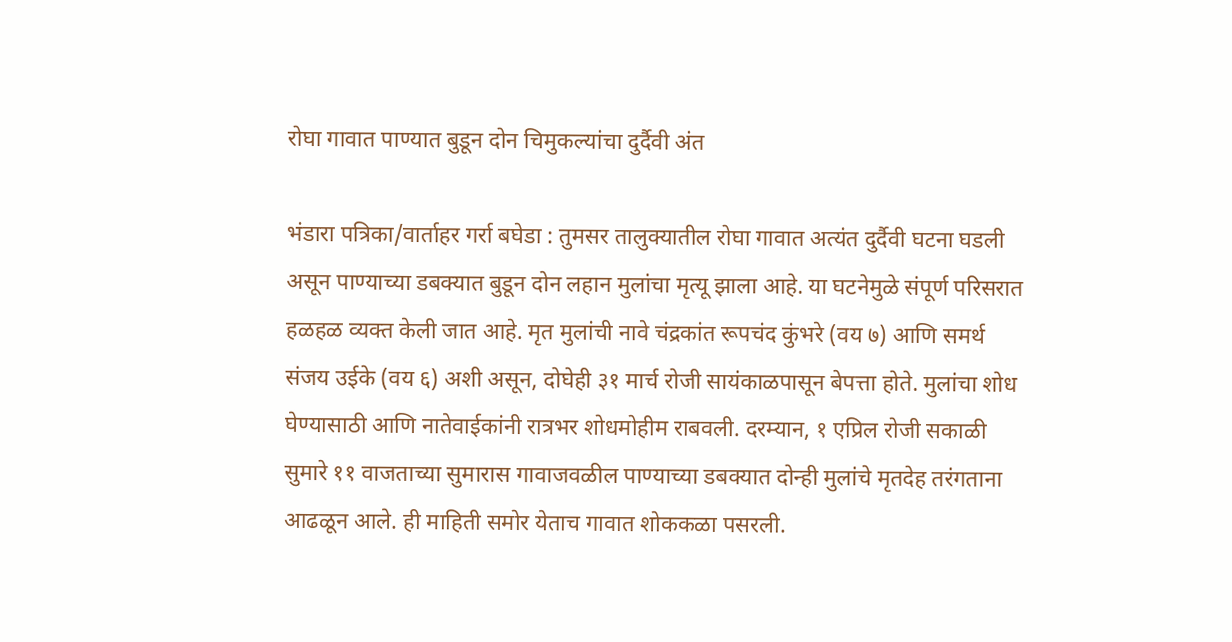रोघा गावात पाण्यात बुडून दोन चिमुकल्यांचा दुर्दैवी अंत

भंडारा पत्रिका/वार्ताहर गर्रा बघेडा : तुमसर तालुक्यातील रोघा गावात अत्यंत दुर्दैवी घटना घडली असून पाण्याच्या डबक्यात बुडून दोन लहान मुलांचा मृत्यू झाला आहे. या घटनेमुळे संपूर्ण परिसरात हळहळ व्यक्त केली जात आहे. मृत मुलांची नावे चंद्रकांत रूपचंद कुंभरे (वय ७) आणि समर्थ संजय उईके (वय ६) अशी असून, दोघेही ३१ मार्च रोजी सायंकाळपासून बेपत्ता होते. मुलांचा शोध घेण्यासाठी आणि नातेवाईकांनी रात्रभर शोधमोहीम राबवली. दरम्यान, १ एप्रिल रोजी सकाळी सुमारे ११ वाजताच्या सुमारास गावाजवळील पाण्याच्या डबक्यात दोन्ही मुलांचे मृतदेह तरंगताना आढळून आले. ही माहिती समोर येताच गावात शोककळा पसरली.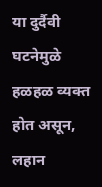या दुर्दैवी घटनेमुळे हळहळ व्यक्त होत असून, लहान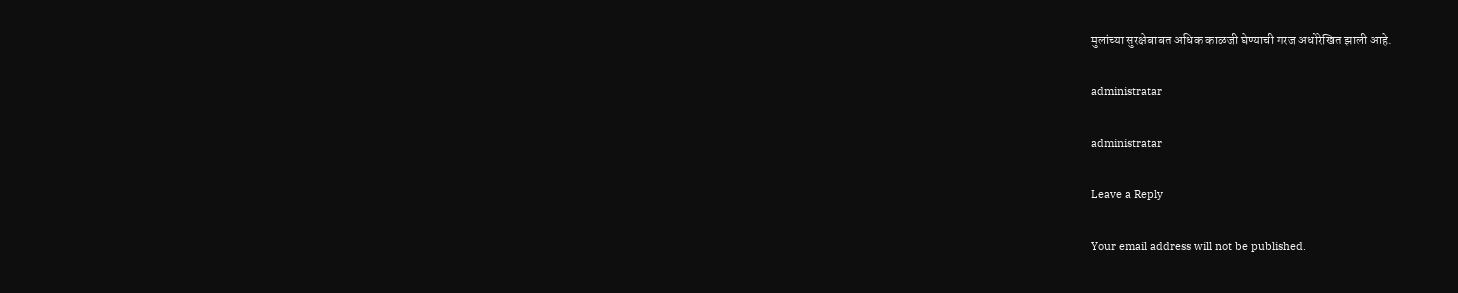मुलांच्या सुरक्षेबाबत अधिक काळजी घेण्याची गरज अधोरेखित झाली आहे.

administratar

administratar

Leave a Reply

Your email address will not be published.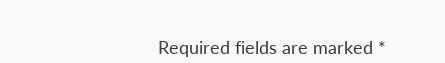Required fields are marked *